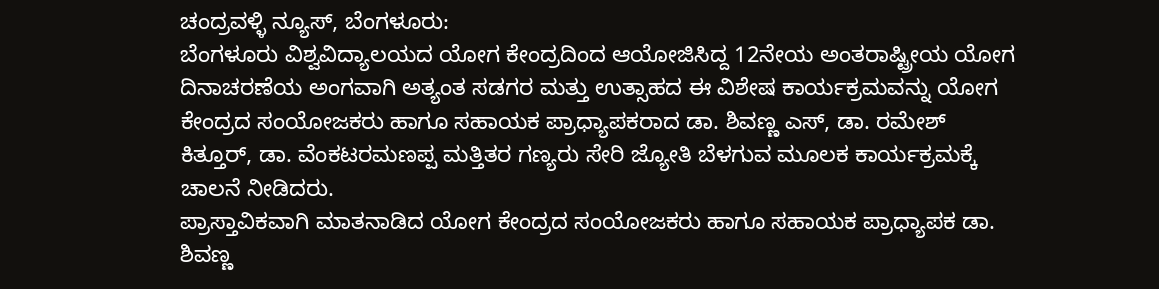ಚಂದ್ರವಳ್ಳಿ ನ್ಯೂಸ್, ಬೆಂಗಳೂರು:
ಬೆಂಗಳೂರು ವಿಶ್ವವಿದ್ಯಾಲಯದ ಯೋಗ ಕೇಂದ್ರದಿಂದ ಆಯೋಜಿಸಿದ್ದ 12ನೇಯ ಅಂತರಾಷ್ಟ್ರೀಯ ಯೋಗ ದಿನಾಚರಣೆಯ ಅಂಗವಾಗಿ ಅತ್ಯಂತ ಸಡಗರ ಮತ್ತು ಉತ್ಸಾಹದ ಈ ವಿಶೇಷ ಕಾರ್ಯಕ್ರಮವನ್ನು ಯೋಗ ಕೇಂದ್ರದ ಸಂಯೋಜಕರು ಹಾಗೂ ಸಹಾಯಕ ಪ್ರಾಧ್ಯಾಪಕರಾದ ಡಾ. ಶಿವಣ್ಣ ಎಸ್, ಡಾ. ರಮೇಶ್ ಕಿತ್ತೂರ್, ಡಾ. ವೆಂಕಟರಮಣಪ್ಪ ಮತ್ತಿತರ ಗಣ್ಯರು ಸೇರಿ ಜ್ಯೋತಿ ಬೆಳಗುವ ಮೂಲಕ ಕಾರ್ಯಕ್ರಮಕ್ಕೆ ಚಾಲನೆ ನೀಡಿದರು.
ಪ್ರಾಸ್ತಾವಿಕವಾಗಿ ಮಾತನಾಡಿದ ಯೋಗ ಕೇಂದ್ರದ ಸಂಯೋಜಕರು ಹಾಗೂ ಸಹಾಯಕ ಪ್ರಾಧ್ಯಾಪಕ ಡಾ. ಶಿವಣ್ಣ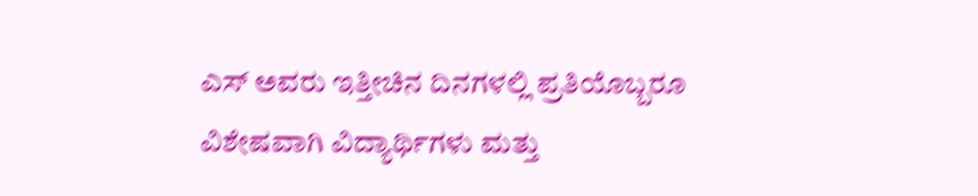ಎಸ್ ಅವರು ಇತ್ತೀಚಿನ ದಿನಗಳಲ್ಲಿ ಪ್ರತಿಯೊಬ್ಬರೂ ವಿಶೇಷವಾಗಿ ವಿದ್ಯಾರ್ಥಿಗಳು ಮತ್ತು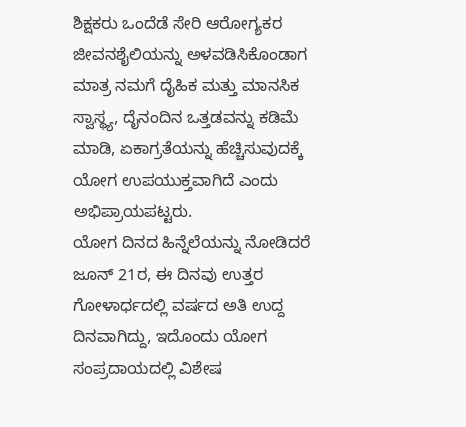ಶಿಕ್ಷಕರು ಒಂದೆಡೆ ಸೇರಿ ಆರೋಗ್ಯಕರ ಜೀವನಶೈಲಿಯನ್ನು ಅಳವಡಿಸಿಕೊಂಡಾಗ ಮಾತ್ರ ನಮಗೆ ದೈಹಿಕ ಮತ್ತು ಮಾನಸಿಕ ಸ್ವಾಸ್ಥ್ಯ, ದೈನಂದಿನ ಒತ್ತಡವನ್ನು ಕಡಿಮೆ ಮಾಡಿ, ಏಕಾಗ್ರತೆಯನ್ನು ಹೆಚ್ಚಿಸುವುದಕ್ಕೆ ಯೋಗ ಉಪಯುಕ್ತವಾಗಿದೆ ಎಂದು ಅಭಿಪ್ರಾಯಪಟ್ಟರು.
ಯೋಗ ದಿನದ ಹಿನ್ನೆಲೆಯನ್ನು ನೋಡಿದರೆ ಜೂನ್ 21ರ, ಈ ದಿನವು ಉತ್ತರ ಗೋಳಾರ್ಧದಲ್ಲಿ ವರ್ಷದ ಅತಿ ಉದ್ದ ದಿನವಾಗಿದ್ದು, ಇದೊಂದು ಯೋಗ ಸಂಪ್ರದಾಯದಲ್ಲಿ ವಿಶೇಷ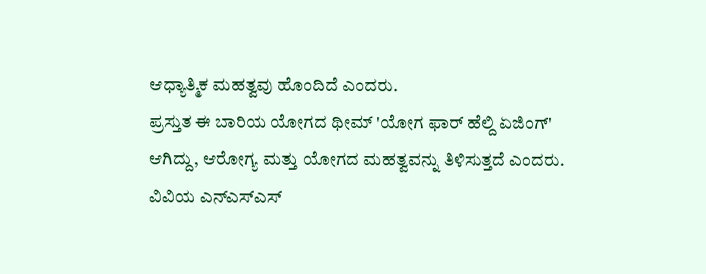ಆಧ್ಯಾತ್ಮಿಕ ಮಹತ್ವವು ಹೊಂದಿದೆ ಎಂದರು.
ಪ್ರಸ್ತುತ ಈ ಬಾರಿಯ ಯೋಗದ ಥೀಮ್ 'ಯೋಗ ಫಾರ್ ಹೆಲ್ದಿ ಏಜಿಂಗ್' ಆಗಿದ್ದು, ಆರೋಗ್ಯ ಮತ್ತು ಯೋಗದ ಮಹತ್ವವನ್ನು ತಿಳಿಸುತ್ತದೆ ಎಂದರು.
ವಿವಿಯ ಎನ್ಎಸ್ಎಸ್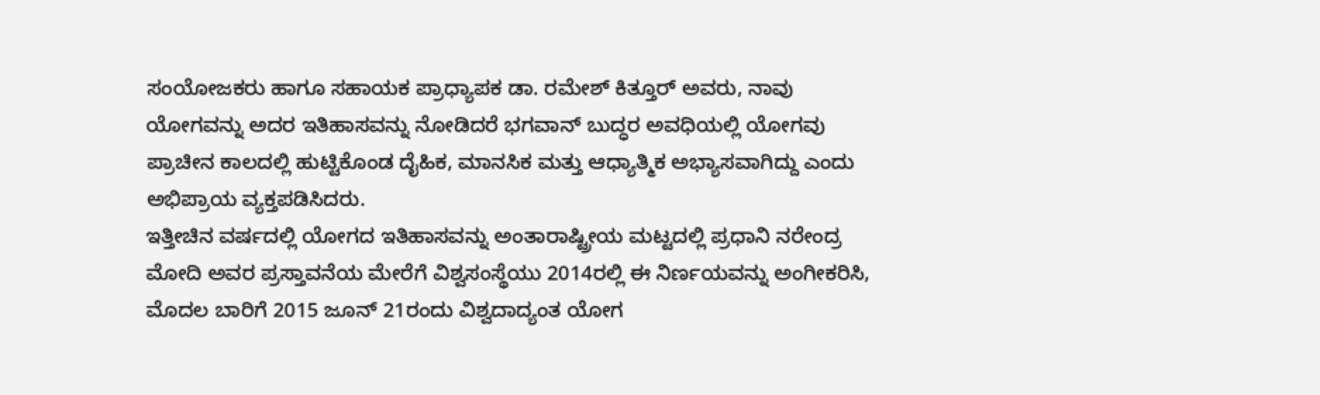ಸಂಯೋಜಕರು ಹಾಗೂ ಸಹಾಯಕ ಪ್ರಾಧ್ಯಾಪಕ ಡಾ. ರಮೇಶ್ ಕಿತ್ತೂರ್ ಅವರು, ನಾವು ಯೋಗವನ್ನು ಅದರ ಇತಿಹಾಸವನ್ನು ನೋಡಿದರೆ ಭಗವಾನ್ ಬುದ್ಧರ ಅವಧಿಯಲ್ಲಿ ಯೋಗವು ಪ್ರಾಚೀನ ಕಾಲದಲ್ಲಿ ಹುಟ್ಟಿಕೊಂಡ ದೈಹಿಕ, ಮಾನಸಿಕ ಮತ್ತು ಆಧ್ಯಾತ್ಮಿಕ ಅಭ್ಯಾಸವಾಗಿದ್ದು ಎಂದು ಅಭಿಪ್ರಾಯ ವ್ಯಕ್ತಪಡಿಸಿದರು.
ಇತ್ತೀಚಿನ ವರ್ಷದಲ್ಲಿ ಯೋಗದ ಇತಿಹಾಸವನ್ನು ಅಂತಾರಾಷ್ಟ್ರೀಯ ಮಟ್ಟದಲ್ಲಿ ಪ್ರಧಾನಿ ನರೇಂದ್ರ ಮೋದಿ ಅವರ ಪ್ರಸ್ತಾವನೆಯ ಮೇರೆಗೆ ವಿಶ್ವಸಂಸ್ಥೆಯು 2014ರಲ್ಲಿ ಈ ನಿರ್ಣಯವನ್ನು ಅಂಗೀಕರಿಸಿ, ಮೊದಲ ಬಾರಿಗೆ 2015 ಜೂನ್ 21ರಂದು ವಿಶ್ವದಾದ್ಯಂತ ಯೋಗ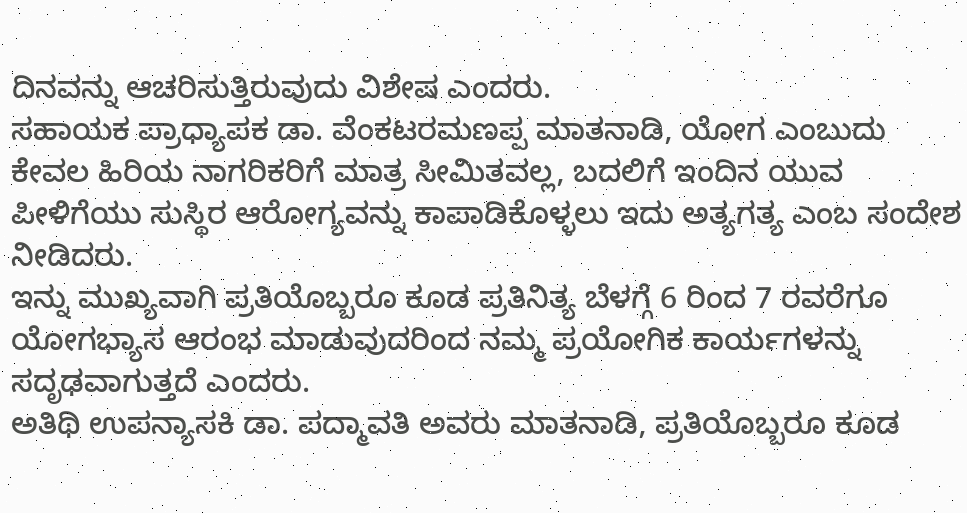ದಿನವನ್ನು ಆಚರಿಸುತ್ತಿರುವುದು ವಿಶೇಷ ಎಂದರು.
ಸಹಾಯಕ ಪ್ರಾಧ್ಯಾಪಕ ಡಾ. ವೆಂಕಟರಮಣಪ್ಪ ಮಾತನಾಡಿ, ಯೋಗ ಎಂಬುದು ಕೇವಲ ಹಿರಿಯ ನಾಗರಿಕರಿಗೆ ಮಾತ್ರ ಸೀಮಿತವಲ್ಲ, ಬದಲಿಗೆ ಇಂದಿನ ಯುವ ಪೀಳಿಗೆಯು ಸುಸ್ಥಿರ ಆರೋಗ್ಯವನ್ನು ಕಾಪಾಡಿಕೊಳ್ಳಲು ಇದು ಅತ್ಯಗತ್ಯ ಎಂಬ ಸಂದೇಶ ನೀಡಿದರು.
ಇನ್ನು ಮುಖ್ಯವಾಗಿ ಪ್ರತಿಯೊಬ್ಬರೂ ಕೂಡ ಪ್ರತಿನಿತ್ಯ ಬೆಳಗ್ಗೆ 6 ರಿಂದ 7 ರವರೆಗೂ ಯೋಗಭ್ಯಾಸ ಆರಂಭ ಮಾಡುವುದರಿಂದ ನಮ್ಮ ಪ್ರಯೋಗಿಕ ಕಾರ್ಯಗಳನ್ನು ಸದೃಢವಾಗುತ್ತದೆ ಎಂದರು.
ಅತಿಥಿ ಉಪನ್ಯಾಸಕಿ ಡಾ. ಪದ್ಮಾವತಿ ಅವರು ಮಾತನಾಡಿ, ಪ್ರತಿಯೊಬ್ಬರೂ ಕೂಡ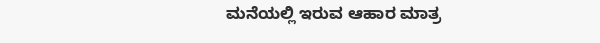ಮನೆಯಲ್ಲಿ ಇರುವ ಆಹಾರ ಮಾತ್ರ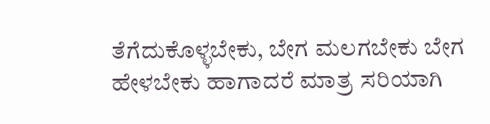ತೆಗೆದುಕೊಳ್ಳಬೇಕು, ಬೇಗ ಮಲಗಬೇಕು ಬೇಗ ಹೇಳಬೇಕು ಹಾಗಾದರೆ ಮಾತ್ರ ಸರಿಯಾಗಿ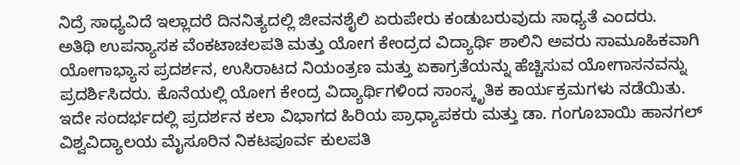ನಿದ್ರೆ ಸಾಧ್ಯವಿದೆ ಇಲ್ಲಾದರೆ ದಿನನಿತ್ಯದಲ್ಲಿ ಜೀವನಶೈಲಿ ಏರುಪೇರು ಕಂಡುಬರುವುದು ಸಾಧ್ಯತೆ ಎಂದರು.
ಅತಿಥಿ ಉಪನ್ಯಾಸಕ ವೆಂಕಟಾಚಲಪತಿ ಮತ್ತು ಯೋಗ ಕೇಂದ್ರದ ವಿದ್ಯಾರ್ಥಿ ಶಾಲಿನಿ ಅವರು ಸಾಮೂಹಿಕವಾಗಿ ಯೋಗಾಭ್ಯಾಸ ಪ್ರದರ್ಶನ, ಉಸಿರಾಟದ ನಿಯಂತ್ರಣ ಮತ್ತು ಏಕಾಗ್ರತೆಯನ್ನು ಹೆಚ್ಚಿಸುವ ಯೋಗಾಸನವನ್ನು ಪ್ರದರ್ಶಿಸಿದರು. ಕೊನೆಯಲ್ಲಿ ಯೋಗ ಕೇಂದ್ರ ವಿದ್ಯಾರ್ಥಿಗಳಿಂದ ಸಾಂಸ್ಕೃತಿಕ ಕಾರ್ಯಕ್ರಮಗಳು ನಡೆಯಿತು.
ಇದೇ ಸಂದರ್ಭದಲ್ಲಿ ಪ್ರದರ್ಶನ ಕಲಾ ವಿಭಾಗದ ಹಿರಿಯ ಪ್ರಾಧ್ಯಾಪಕರು ಮತ್ತು ಡಾ. ಗಂಗೂಬಾಯಿ ಹಾನಗಲ್ ವಿಶ್ವವಿದ್ಯಾಲಯ ಮೈಸೂರಿನ ನಿಕಟಪೂರ್ವ ಕುಲಪತಿ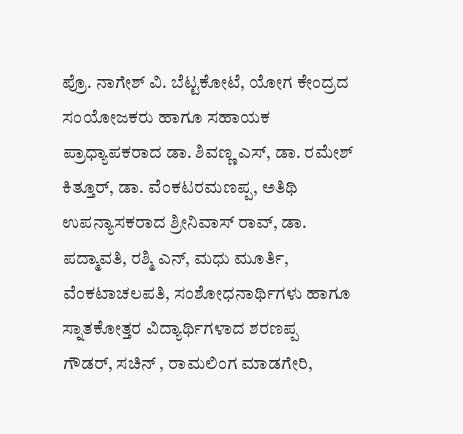ಪ್ರೊ. ನಾಗೇಶ್ ವಿ. ಬೆಟ್ಟಕೋಟೆ, ಯೋಗ ಕೇಂದ್ರದ ಸಂಯೋಜಕರು ಹಾಗೂ ಸಹಾಯಕ ಪ್ರಾಧ್ಯಾಪಕರಾದ ಡಾ. ಶಿವಣ್ಣ ಎಸ್, ಡಾ. ರಮೇಶ್ ಕಿತ್ತೂರ್, ಡಾ. ವೆಂಕಟರಮಣಪ್ಪ, ಅತಿಥಿ ಉಪನ್ಯಾಸಕರಾದ ಶ್ರೀನಿವಾಸ್ ರಾವ್, ಡಾ. ಪದ್ಮಾವತಿ, ರಶ್ಮಿ ಎನ್, ಮಧು ಮೂರ್ತಿ, ವೆಂಕಟಾಚಲಪತಿ, ಸಂಶೋಧನಾರ್ಥಿಗಳು ಹಾಗೂ ಸ್ನಾತಕೋತ್ತರ ವಿದ್ಯಾರ್ಥಿಗಳಾದ ಶರಣಪ್ಪ ಗೌಡರ್, ಸಚಿನ್ , ರಾಮಲಿಂಗ ಮಾಡಗೇರಿ,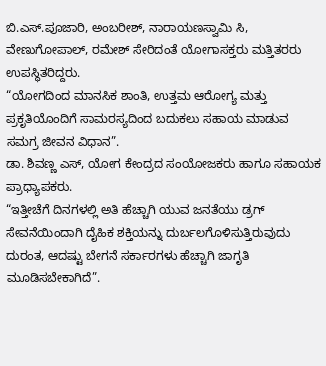ಬಿ.ಎಸ್.ಪೂಜಾರಿ, ಅಂಬರೀಶ್, ನಾರಾಯಣಸ್ವಾಮಿ ಸಿ, ವೇಣುಗೋಪಾಲ್, ರಮೇಶ್ ಸೇರಿದಂತೆ ಯೋಗಾಸಕ್ತರು ಮತ್ತಿತರರು ಉಪಸ್ಥಿತರಿದ್ದರು.
“ಯೋಗದಿಂದ ಮಾನಸಿಕ ಶಾಂತಿ, ಉತ್ತಮ ಆರೋಗ್ಯ ಮತ್ತು ಪ್ರಕೃತಿಯೊಂದಿಗೆ ಸಾಮರಸ್ಯದಿಂದ ಬದುಕಲು ಸಹಾಯ ಮಾಡುವ ಸಮಗ್ರ ಜೀವನ ವಿಧಾನ”.
ಡಾ. ಶಿವಣ್ಣ ಎಸ್, ಯೋಗ ಕೇಂದ್ರದ ಸಂಯೋಜಕರು ಹಾಗೂ ಸಹಾಯಕ ಪ್ರಾಧ್ಯಾಪಕರು.
“ಇತ್ತೀಚೆಗೆ ದಿನಗಳಲ್ಲಿ ಅತಿ ಹೆಚ್ಚಾಗಿ ಯುವ ಜನತೆಯು ಡ್ರಗ್ ಸೇವನೆಯಿಂದಾಗಿ ದೈಹಿಕ ಶಕ್ತಿಯನ್ನು ದುರ್ಬಲಗೊಳಿಸುತ್ತಿರುವುದು ದುರಂತ, ಆದಷ್ಟು ಬೇಗನೆ ಸರ್ಕಾರಗಳು ಹೆಚ್ಚಾಗಿ ಜಾಗೃತಿ ಮೂಡಿಸಬೇಕಾಗಿದೆ”.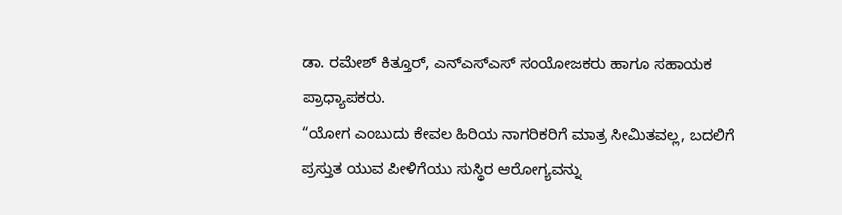ಡಾ. ರಮೇಶ್ ಕಿತ್ತೂರ್, ಎನ್ಎಸ್ಎಸ್ ಸಂಯೋಜಕರು ಹಾಗೂ ಸಹಾಯಕ ಪ್ರಾಧ್ಯಾಪಕರು.
“ಯೋಗ ಎಂಬುದು ಕೇವಲ ಹಿರಿಯ ನಾಗರಿಕರಿಗೆ ಮಾತ್ರ ಸೀಮಿತವಲ್ಲ, ಬದಲಿಗೆ ಪ್ರಸ್ತುತ ಯುವ ಪೀಳಿಗೆಯು ಸುಸ್ಥಿರ ಆರೋಗ್ಯವನ್ನು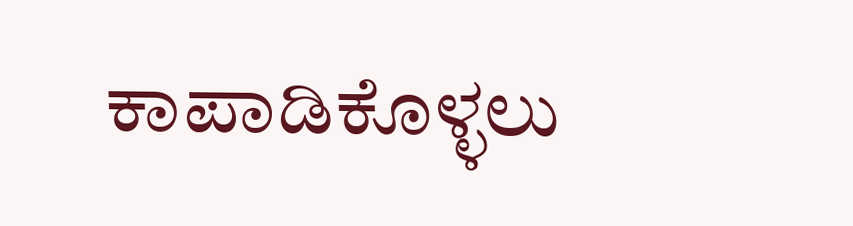ಕಾಪಾಡಿಕೊಳ್ಳಲು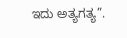ಇದು ಅತ್ಯಗತ್ಯ”.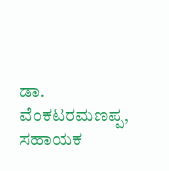ಡಾ. ವೆಂಕಟರಮಣಪ್ಪ, ಸಹಾಯಕ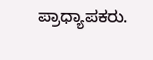ಪ್ರಾಧ್ಯಾಪಕರು.